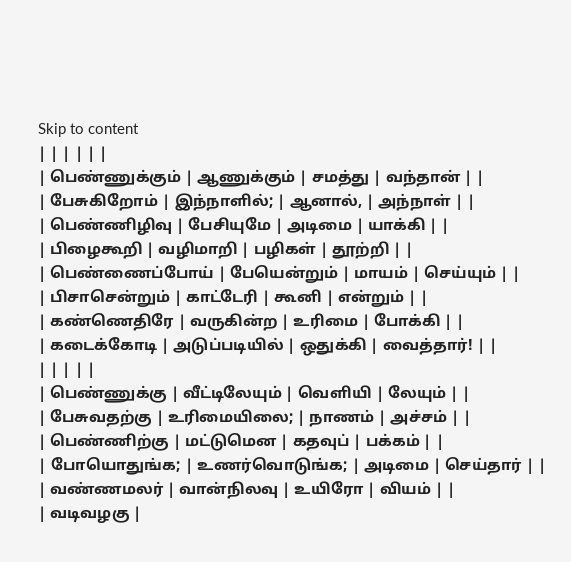Skip to content
| | | | | |
| பெண்ணுக்கும் | ஆணுக்கும் | சமத்து | வந்தான் | |
| பேசுகிறோம் | இந்நாளில்; | ஆனால், | அந்நாள் | |
| பெண்ணிழிவு | பேசியுமே | அடிமை | யாக்கி | |
| பிழைகூறி | வழிமாறி | பழிகள் | தூற்றி | |
| பெண்ணைப்போய் | பேயென்றும் | மாயம் | செய்யும் | |
| பிசாசென்றும் | காட்டேரி | கூனி | என்றும் | |
| கண்ணெதிரே | வருகின்ற | உரிமை | போக்கி | |
| கடைக்கோடி | அடுப்படியில் | ஒதுக்கி | வைத்தார்! | |
| | | | |
| பெண்ணுக்கு | வீட்டிலேயும் | வெளியி | லேயும் | |
| பேசுவதற்கு | உரிமையிலை; | நாணம் | அச்சம் | |
| பெண்ணிற்கு | மட்டுமென | கதவுப் | பக்கம் | |
| போயொதுங்க; | உணர்வொடுங்க; | அடிமை | செய்தார் | |
| வண்ணமலர் | வான்நிலவு | உயிரோ | வியம் | |
| வடிவழகு |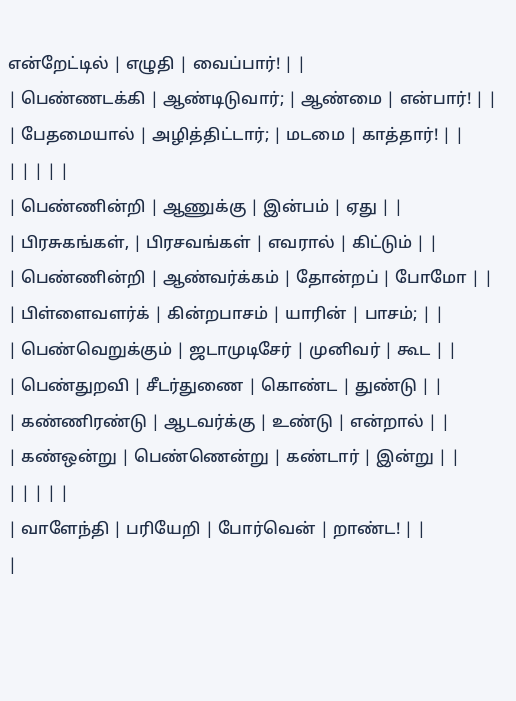என்றேட்டில் | எழுதி | வைப்பார்! | |
| பெண்ணடக்கி | ஆண்டிடுவார்; | ஆண்மை | என்பார்! | |
| பேதமையால் | அழித்திட்டார்; | மடமை | காத்தார்! | |
| | | | |
| பெண்ணின்றி | ஆணுக்கு | இன்பம் | ஏது | |
| பிரசுகங்கள், | பிரசவங்கள் | எவரால் | கிட்டும் | |
| பெண்ணின்றி | ஆண்வர்க்கம் | தோன்றப் | போமோ | |
| பிள்ளைவளர்க் | கின்றபாசம் | யாரின் | பாசம்; | |
| பெண்வெறுக்கும் | ஜடாமுடிசேர் | முனிவர் | கூட | |
| பெண்துறவி | சீடர்துணை | கொண்ட | துண்டு | |
| கண்ணிரண்டு | ஆடவர்க்கு | உண்டு | என்றால் | |
| கண்ஒன்று | பெண்ணென்று | கண்டார் | இன்று | |
| | | | |
| வாளேந்தி | பரியேறி | போர்வென் | றாண்ட! | |
|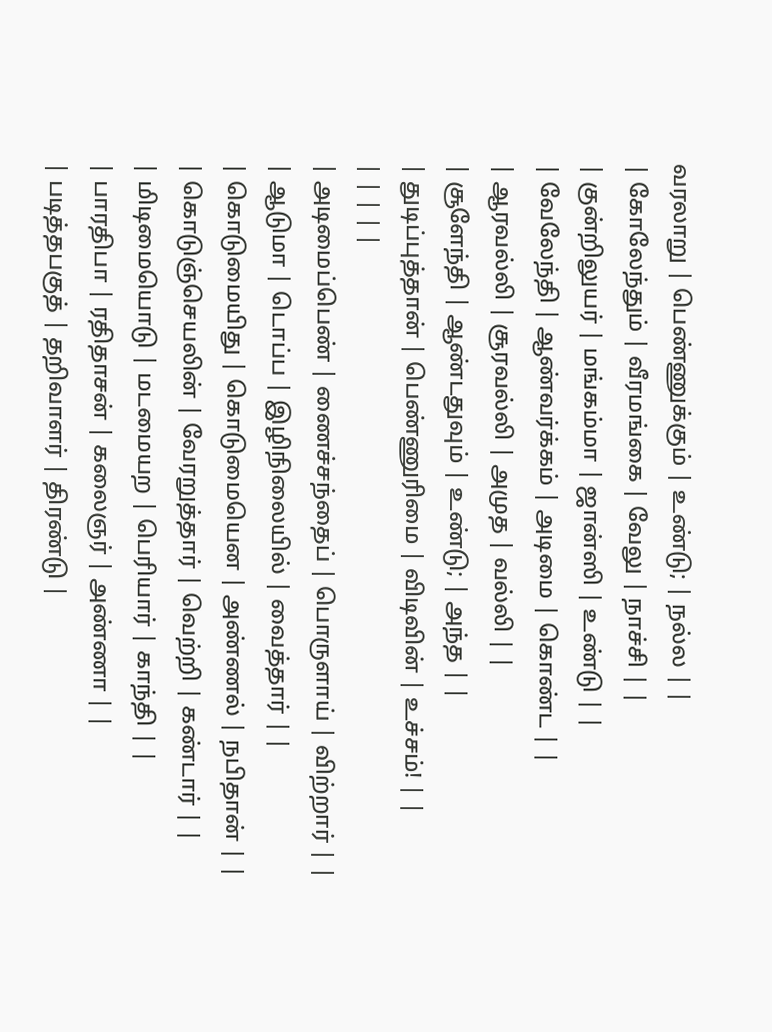வரலாறு | பெண்ணுக்கும் | உண்டு; | நல்ல | |
| கோலேந்தும் | வீரமங்கை | வேலு | நாச்சி | |
| குன்றிலுயர் | மங்கம்மா | ஜான்ஸி | உண்டு | |
| வேலேந்தி | ஆண்வர்க்கம் | அடிமை | கொண்ட | |
| ஆரவல்லி | சூரவல்லி | அமுத | வல்லி | |
| சூளேந்தி | ஆண்டதுவும் | உண்டு; | அந்த | |
| துடிப்புத்தான் | பெண்ணுரிமை | விடிவின் | உச்சம்! | |
| | | | |
| அடிமைப்பெண் | ணைச்சந்தைப் | பொருளாய் | விற்றார் | |
| ஆடுமா | டொப்ப | இழிநிலையில் | வைத்தார் | |
| கொடுமையிது | கொடுமையென | அண்ணல் | நபிதான் | |
| கொடுஞ்செயலின் | வேரறுத்தார் | வெற்றி | கண்டார் | |
| மிடிமையொடு | மடமையற | பெரியார் | காந்தி | |
| பாரதிபா | ரதிதாசன் | கலைஞர் | அண்ணா | |
| படித்தபகுத் | தறிவாளர் | திரண்டு |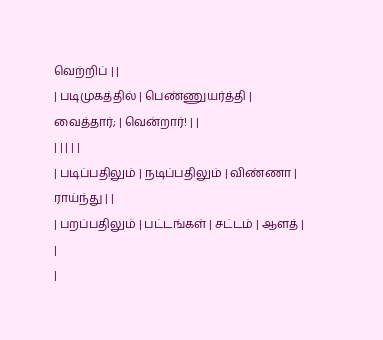வெற்றிப் | |
| படிமுகத்தில் | பெண்ணுயர்த்தி | வைத்தார்; | வென்றார்! | |
| | | | |
| படிப்பதிலும் | நடிப்பதிலும் | விண்ணா | ராய்ந்து | |
| பறப்பதிலும் | பட்டங்கள் | சட்டம் | ஆளத் | |
|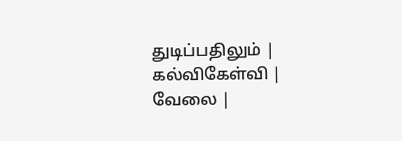துடிப்பதிலும் | கல்விகேள்வி | வேலை |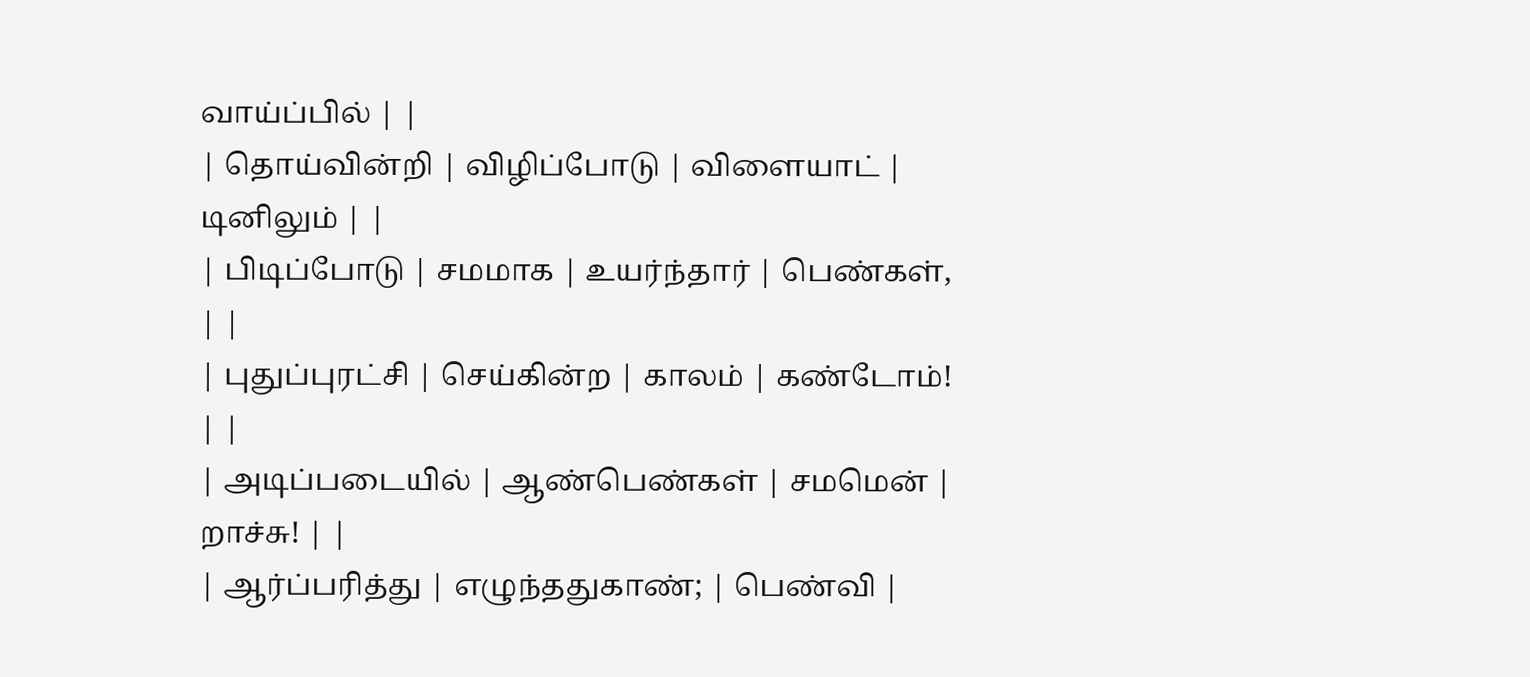வாய்ப்பில் | |
| தொய்வின்றி | விழிப்போடு | விளையாட் | டினிலும் | |
| பிடிப்போடு | சமமாக | உயர்ந்தார் | பெண்கள், | |
| புதுப்புரட்சி | செய்கின்ற | காலம் | கண்டோம்! | |
| அடிப்படையில் | ஆண்பெண்கள் | சமமென் | றாச்சு! | |
| ஆர்ப்பரித்து | எழுந்ததுகாண்; | பெண்வி |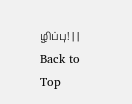ழிப்பு! | |
Back to Top